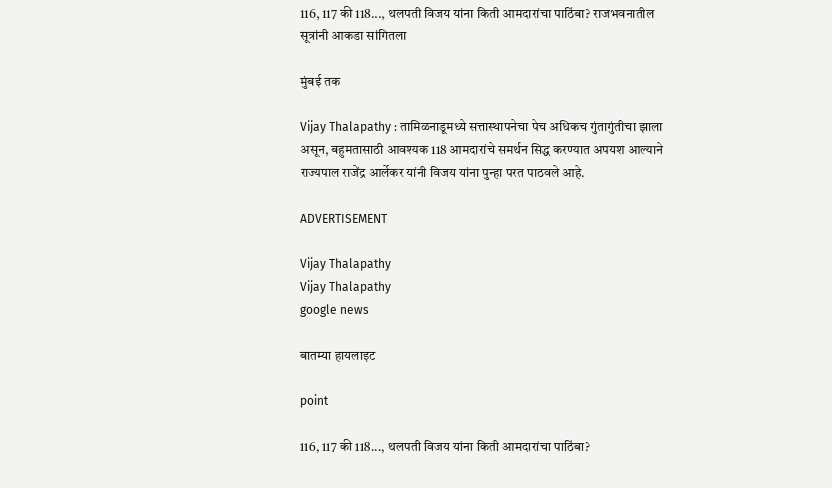116, 117 की 118..., थलपती विजय यांना किती आमदारांचा पाठिंबा? राजभवनातील सूत्रांनी आकडा सांगितला

मुंबई तक

Vijay Thalapathy : तामिळनाडूमध्ये सत्तास्थापनेचा पेच अधिकच गुंतागुंतीचा झाला असून, बहुमतासाठी आवश्यक 118 आमदारांचे समर्थन सिद्ध करण्यात अपयश आल्याने राज्यपाल राजेंद्र आर्लेकर यांनी विजय यांना पुन्हा परत पाठवले आहे.

ADVERTISEMENT

Vijay Thalapathy
Vijay Thalapathy
google news

बातम्या हायलाइट

point

116, 117 की 118..., थलपती विजय यांना किती आमदारांचा पाठिंबा?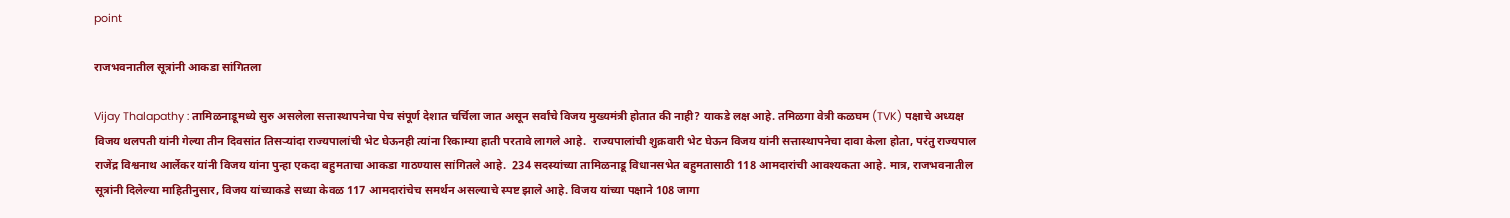point

राजभवनातील सूत्रांनी आकडा सांगितला

Vijay Thalapathy : तामिळनाडूमध्ये सुरु असलेला सत्तास्थापनेचा पेच संपूर्ण देशात चर्चिला जात असून सर्वांचे विजय मुख्यमंत्री होतात की नाही? याकडे लक्ष आहे. तमिळगा वेत्री कळघम (TVK) पक्षाचे अध्यक्ष विजय थलपती यांनी गेल्या तीन दिवसांत तिसऱ्यांदा राज्यपालांची भेट घेऊनही त्यांना रिकाम्या हाती परतावे लागले आहे.  राज्यपालांची शुक्रवारी भेट घेऊन विजय यांनी सत्तास्थापनेचा दावा केला होता, परंतु राज्यपाल राजेंद्र विश्वनाथ आर्लेकर यांनी विजय यांना पुन्हा एकदा बहुमताचा आकडा गाठण्यास सांगितले आहे.  234 सदस्यांच्या तामिळनाडू विधानसभेत बहुमतासाठी 118 आमदारांची आवश्यकता आहे. मात्र, राजभवनातील सूत्रांनी दिलेल्या माहितीनुसार, विजय यांच्याकडे सध्या केवळ 117 आमदारांचेच समर्थन असल्याचे स्पष्ट झाले आहे. विजय यांच्या पक्षाने 108 जागा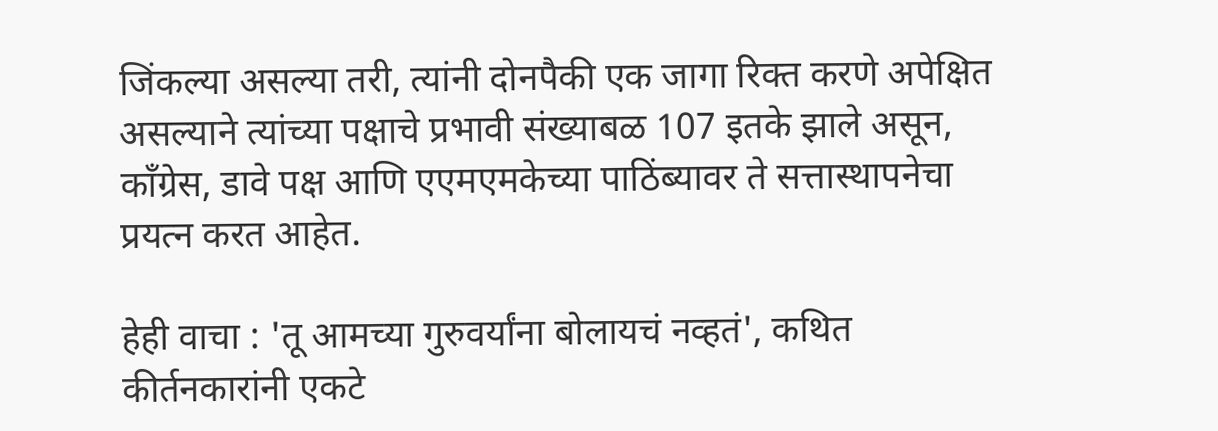जिंकल्या असल्या तरी, त्यांनी दोनपैकी एक जागा रिक्त करणे अपेक्षित असल्याने त्यांच्या पक्षाचे प्रभावी संख्याबळ 107 इतके झाले असून, काँग्रेस, डावे पक्ष आणि एएमएमकेच्या पाठिंब्यावर ते सत्तास्थापनेचा प्रयत्न करत आहेत.

हेही वाचा : 'तू आमच्या गुरुवर्यांना बोलायचं नव्हतं', कथित कीर्तनकारांनी एकटे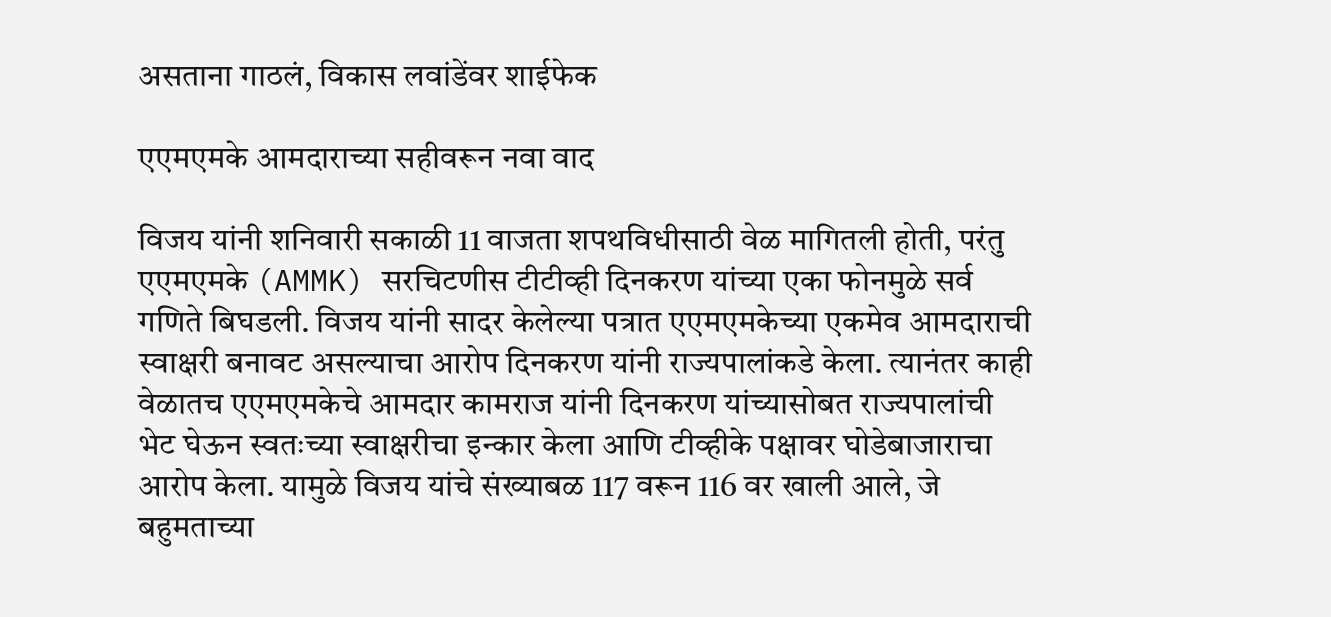असताना गाठलं, विकास लवांडेंवर शाईफेक

एएमएमके आमदाराच्या सहीवरून नवा वाद

विजय यांनी शनिवारी सकाळी 11 वाजता शपथविधीसाठी वेळ मागितली होती, परंतु एएमएमके (AMMK) सरचिटणीस टीटीव्ही दिनकरण यांच्या एका फोनमुळे सर्व गणिते बिघडली. विजय यांनी सादर केलेल्या पत्रात एएमएमकेच्या एकमेव आमदाराची स्वाक्षरी बनावट असल्याचा आरोप दिनकरण यांनी राज्यपालांकडे केला. त्यानंतर काही वेळातच एएमएमकेचे आमदार कामराज यांनी दिनकरण यांच्यासोबत राज्यपालांची भेट घेऊन स्वतःच्या स्वाक्षरीचा इन्कार केला आणि टीव्हीके पक्षावर घोडेबाजाराचा आरोप केला. यामुळे विजय यांचे संख्याबळ 117 वरून 116 वर खाली आले, जे बहुमताच्या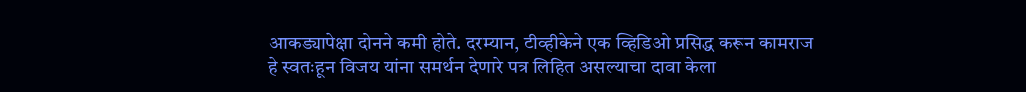आकड्यापेक्षा दोनने कमी होते. दरम्यान, टीव्हीकेने एक व्हिडिओ प्रसिद्ध करून कामराज हे स्वतःहून विजय यांना समर्थन देणारे पत्र लिहित असल्याचा दावा केला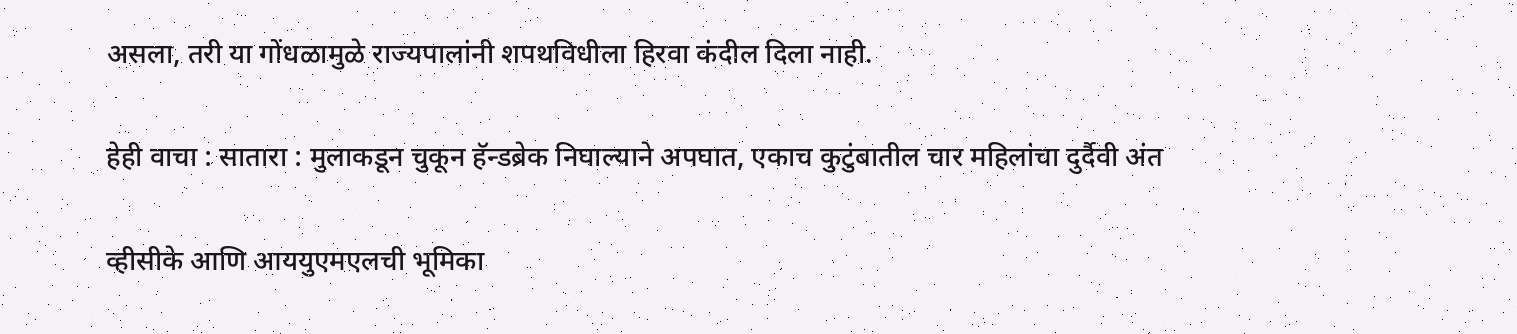असला, तरी या गोंधळामुळे राज्यपालांनी शपथविधीला हिरवा कंदील दिला नाही.

हेही वाचा : सातारा : मुलाकडून चुकून हॅन्डब्रेक निघाल्याने अपघात, एकाच कुटुंबातील चार महिलांचा दुर्दैवी अंत

व्हीसीके आणि आययुएमएलची भूमिका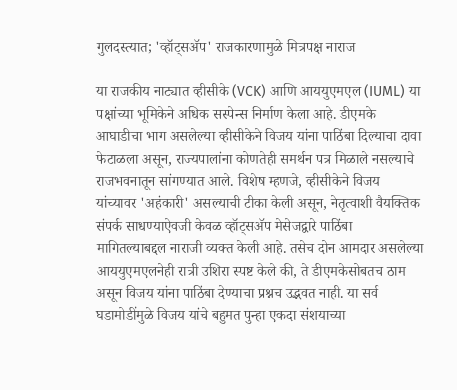गुलदस्त्यात; 'व्हॉट्सॲप' राजकारणामुळे मित्रपक्ष नाराज

या राजकीय नाट्यात व्हीसीके (VCK) आणि आययुएमएल (IUML) या पक्षांच्या भूमिकेने अधिक सस्पेन्स निर्माण केला आहे. डीएमके आघाडीचा भाग असलेल्या व्हीसीकेने विजय यांना पाठिंबा दिल्याचा दावा फेटाळला असून, राज्यपालांना कोणतेही समर्थन पत्र मिळाले नसल्याचे राजभवनातून सांगण्यात आले. विशेष म्हणजे, व्हीसीकेने विजय यांच्यावर 'अहंकारी' असल्याची टीका केली असून, नेतृत्वाशी वैयक्तिक संपर्क साधण्याऐवजी केवळ व्हॉट्सॲप मेसेजद्वारे पाठिंबा मागितल्याबद्दल नाराजी व्यक्त केली आहे. तसेच दोन आमदार असलेल्या आययुएमएलनेही रात्री उशिरा स्पष्ट केले की, ते डीएमकेसोबतच ठाम असून विजय यांना पाठिंबा देण्याचा प्रश्नच उद्भवत नाही. या सर्व घडामोडींमुळे विजय यांचे बहुमत पुन्हा एकदा संशयाच्या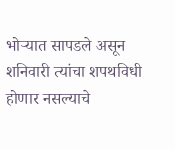भोऱ्यात सापडले असून शनिवारी त्यांचा शपथविधी होणार नसल्याचे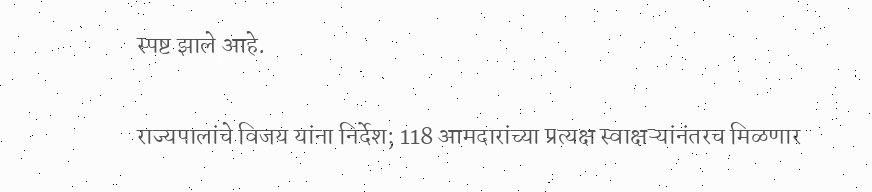स्पष्ट झाले आहे.

राज्यपालांचे विजय यांना निर्देश; 118 आमदारांच्या प्रत्यक्ष स्वाक्षऱ्यांनंतरच मिळणार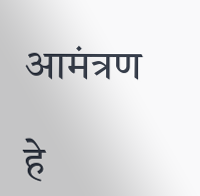आमंत्रण

हे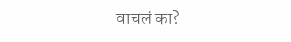वाचलं का?